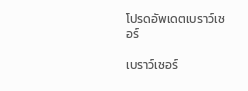โปรดอัพเดตเบราว์เซอร์

เบราว์เซอร์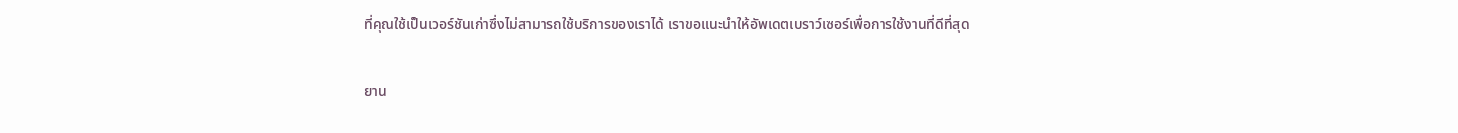ที่คุณใช้เป็นเวอร์ชันเก่าซึ่งไม่สามารถใช้บริการของเราได้ เราขอแนะนำให้อัพเดตเบราว์เซอร์เพื่อการใช้งานที่ดีที่สุด

ยาน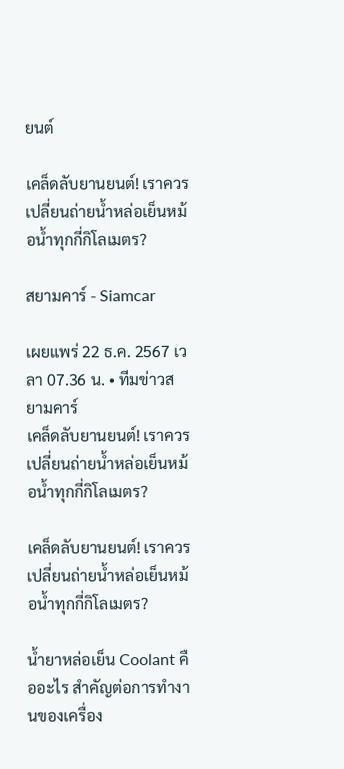ยนต์

เคล็ดลับยานยนต์! เราควรเปลี่ยนถ่ายน้ำหล่อเย็นหม้อน้ำทุกกี่กิโลเมตร?

สยามคาร์ - Siamcar

เผยแพร่ 22 ธ.ค. 2567 เวลา 07.36 น. • ทีมข่าวสยามคาร์
เคล็ดลับยานยนต์! เราควรเปลี่ยนถ่ายน้ำหล่อเย็นหม้อน้ำทุกกี่กิโลเมตร?

เคล็ดลับยานยนต์! เราควรเปลี่ยนถ่ายน้ำหล่อเย็นหม้อน้ำทุกกี่กิโลเมตร?

น้ำยาหล่อเย็น Coolant คืออะไร สำคัญต่อการทำงานของเครื่อง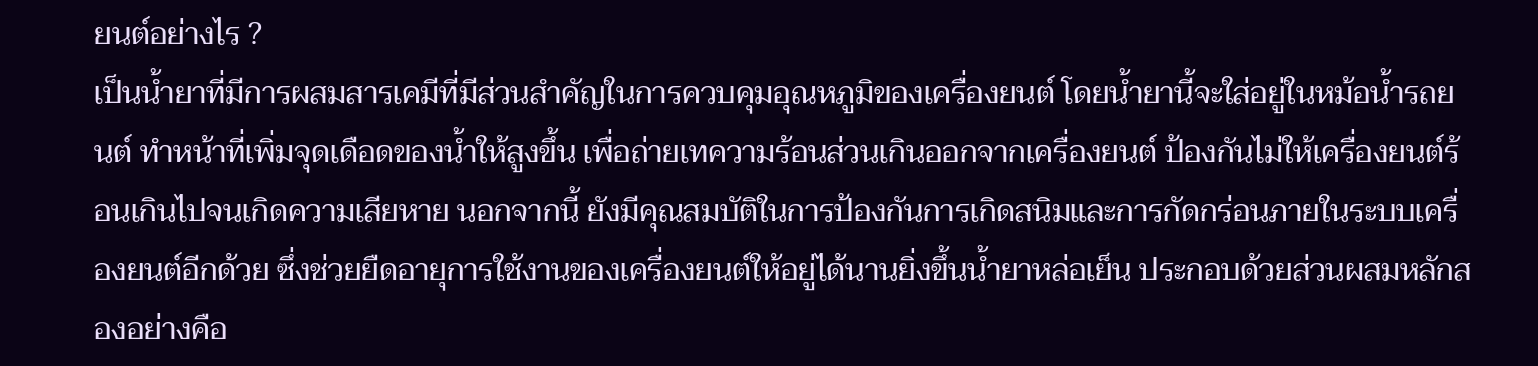ยนต์อย่างไร ?
เป็นน้ำยาที่มีการผสมสารเคมีที่มีส่วนสำคัญในการควบคุมอุณหภูมิของเครื่องยนต์ โดยน้ำยานี้จะใส่อยู่ในหม้อน้ำรถยนต์ ทำหน้าที่เพิ่มจุดเดือดของน้ำให้สูงขึ้น เพื่อถ่ายเทความร้อนส่วนเกินออกจากเครื่องยนต์ ป้องกันไม่ให้เครื่องยนต์ร้อนเกินไปจนเกิดความเสียหาย นอกจากนี้ ยังมีคุณสมบัติในการป้องกันการเกิดสนิมและการกัดกร่อนภายในระบบเครื่องยนต์อีกด้วย ซึ่งช่วยยืดอายุการใช้งานของเครื่องยนต์ให้อยู่ได้นานยิ่งขึ้นน้ำยาหล่อเย็น ประกอบด้วยส่วนผสมหลักสองอย่างคือ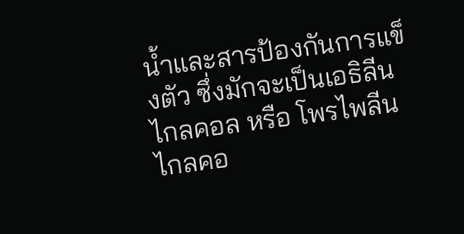น้ำและสารป้องกันการแข็งตัว ซึ่งมักจะเป็นเอธิลีนไกลคอล หรือ โพรไพลีนไกลคอ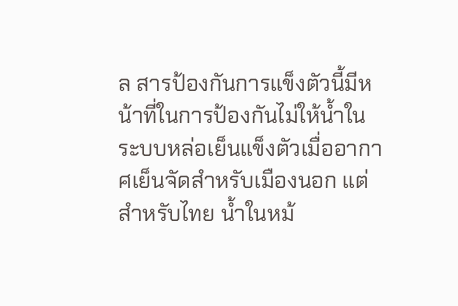ล สารป้องกันการแข็งตัวนี้มีหน้าที่ในการป้องกันไม่ให้น้ำในระบบหล่อเย็นแข็งตัวเมื่ออากาศเย็นจัดสำหรับเมืองนอก แต่สำหรับไทย น้ำในหม้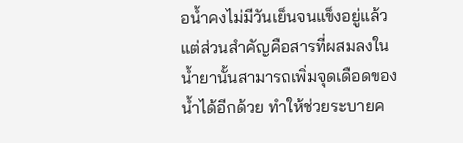อน้ำคงไม่มีวันเย็นจนแข็งอยู่แล้ว แต่ส่วนสำคัญคือสารที่ผสมลงในน้ำยานั้นสามารถเพิ่มจุดเดือดของน้ำได้อีกด้วย ทำให้ช่วยระบายค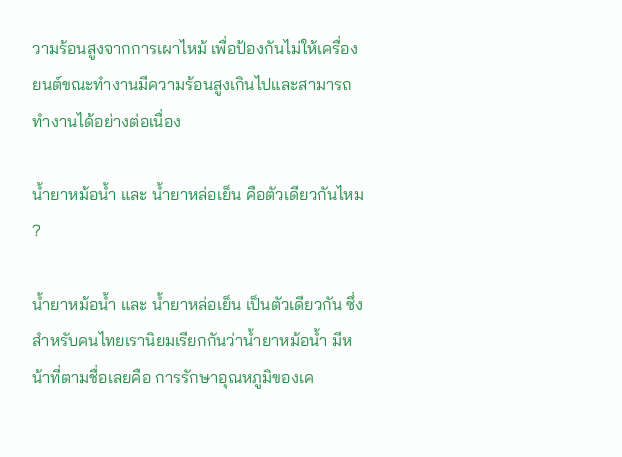วามร้อนสูงจากการเผาไหม้ เพื่อป้องกันไม่ให้เครื่องยนต์ขณะทำงานมีความร้อนสูงเกินไปและสามารถทำงานได้อย่างต่อเนื่อง

น้ำยาหม้อน้ำ และ น้ำยาหล่อเย็น คือตัวเดียวกันไหม ?

น้ำยาหม้อน้ำ และ น้ำยาหล่อเย็น เป็นตัวเดียวกัน ซึ่งสำหรับคนไทยเรานิยมเรียกกันว่าน้ำยาหม้อน้ำ มีหน้าที่ตามชื่อเลยคือ การรักษาอุณหภูมิของเค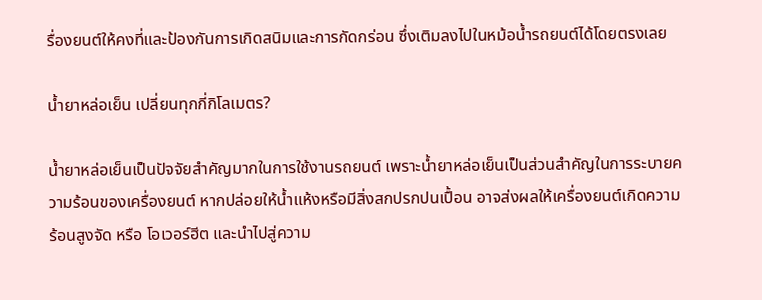รื่องยนต์ให้คงที่และป้องกันการเกิดสนิมและการกัดกร่อน ซึ่งเติมลงไปในหม้อน้ำรถยนต์ได้โดยตรงเลย

น้ำยาหล่อเย็น เปลี่ยนทุกกี่กิโลเมตร?

น้ำยาหล่อเย็นเป็นปัจจัยสำคัญมากในการใช้งานรถยนต์ เพราะน้ำยาหล่อเย็นเป็นส่วนสำคัญในการระบายความร้อนของเครื่องยนต์ หากปล่อยให้น้ำแห้งหรือมีสิ่งสกปรกปนเปื้อน อาจส่งผลให้เครื่องยนต์เกิดความร้อนสูงจัด หรือ โอเวอร์ฮีต และนำไปสู่ความ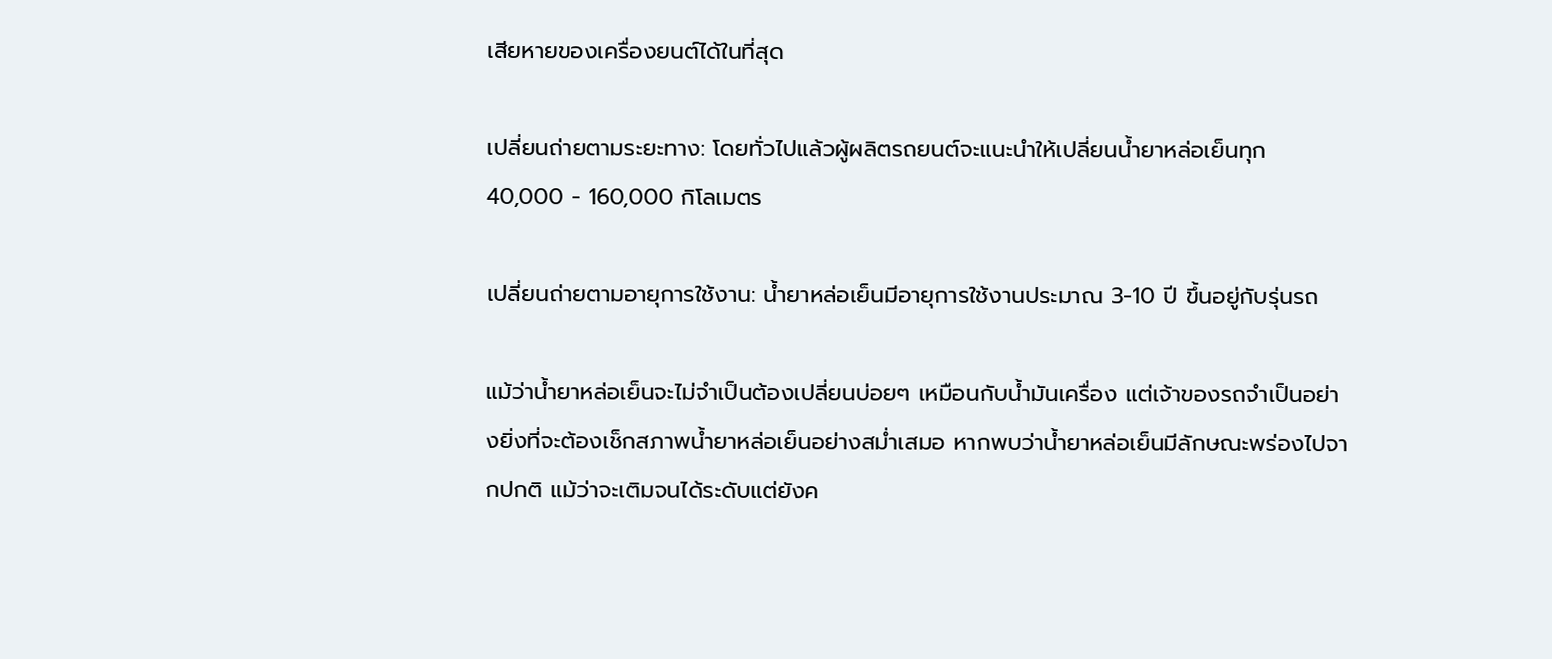เสียหายของเครื่องยนต์ได้ในที่สุด

เปลี่ยนถ่ายตามระยะทาง: โดยทั่วไปแล้วผู้ผลิตรถยนต์จะแนะนำให้เปลี่ยนน้ำยาหล่อเย็นทุก 40,000 - 160,000 กิโลเมตร

เปลี่ยนถ่ายตามอายุการใช้งาน: น้ำยาหล่อเย็นมีอายุการใช้งานประมาณ 3-10 ปี ขึ้นอยู่กับรุ่นรถ

แม้ว่าน้ำยาหล่อเย็นจะไม่จำเป็นต้องเปลี่ยนบ่อยๆ เหมือนกับน้ำมันเครื่อง แต่เจ้าของรถจำเป็นอย่างยิ่งที่จะต้องเช็กสภาพน้ำยาหล่อเย็นอย่างสม่ำเสมอ หากพบว่าน้ำยาหล่อเย็นมีลักษณะพร่องไปจากปกติ แม้ว่าจะเติมจนได้ระดับแต่ยังค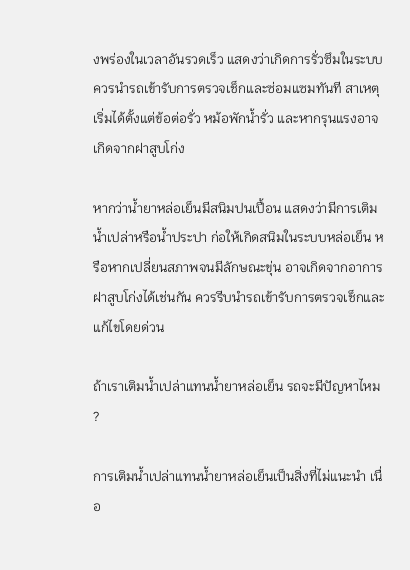งพร่องในเวลาอันรวดเร็ว แสดงว่าเกิดการรั่วซึมในระบบ ควรนำรถเข้ารับการตรวจเช็กและซ่อมแซมทันที สาเหตุเริ่มได้ตั้งแต่ข้อต่อรั่ว หม้อพักน้ำรั่ว และหากรุนแรงอาจเกิดจากฝาสูบโก่ง

หากว่าน้ำยาหล่อเย็นมีสนิมปนเปื้อน แสดงว่ามีการเติมน้ำเปล่าหรือน้ำประปา ก่อให้เกิดสนิมในระบบหล่อเย็น หรือหากเปลี่ยนสภาพจนมีลักษณะขุ่น อาจเกิดจากอาการฝาสูบโก่งได้เช่นกัน ควรรีบนำรถเข้ารับการตรวจเช็กและแก้ไขโดยด่วน

ถ้าเราเติมน้ำเปล่าแทนน้ำยาหล่อเย็น รถจะมีปัญหาไหม ?

การเติมน้ำเปล่าแทนน้ำยาหล่อเย็นเป็นสิ่งที่ไม่แนะนำ เนื่อ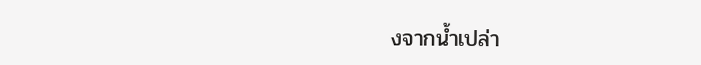งจากน้ำเปล่า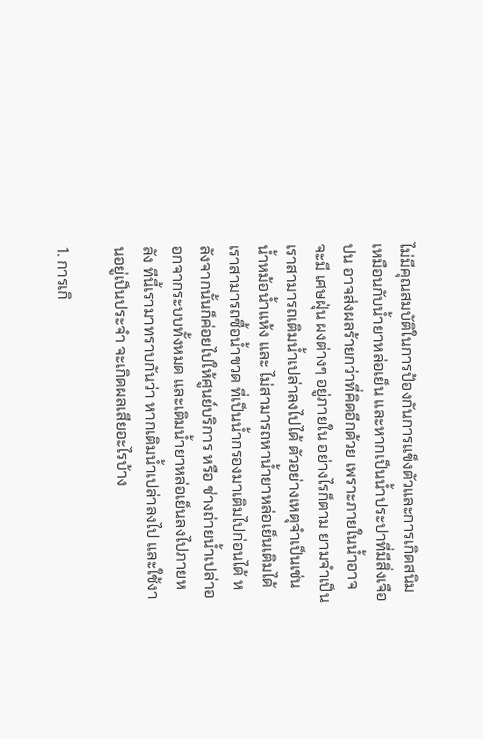ไม่มีคุณสมบัติในการป้องกันการแข็งตัวและการเกิดสนิมเหมือนกับน้ำยาหล่อเย็น และหากเป็นน้ำประปาที่มีสิ่งเจือปน อาจส่งผลร้ายกว่าที่คิดอีกด้วย เพราะภายในน้ำอาจจะมี เศษฝุ่น ผงต่างๆ อยู่ภายใน อย่างไรก็ตาม ยามจำเป็นเราสามารถเติมน้ำเปล่าลงไปได้ ตัวอย่างเหตุจำเป็นเช่น น้ำหม้อน้ำแห้ง และ ไม่สามารถหาน้ำยาหล่อเย็นเติมได้ เราสามารถซื้อน้ำขวด ที่เป็นน้ำกรองมาเติมไปก่อนได้ หลังจากนั้นก็ค่อยไปให้ศูนย์บริการ หรือ ช่างถ่ายน้ำเปล่าออกจากระบบทั้งหมด และเติมน้ำยาหล่อเย็นลงไปภายหลัง ทีนี้เรามาทราบกันว่า หากเติมน้ำเปล่าลงไป และใช้งานอยู่เป็นประจำ จะเกิดผลเสียอะไรบ้าง

1. การเกิ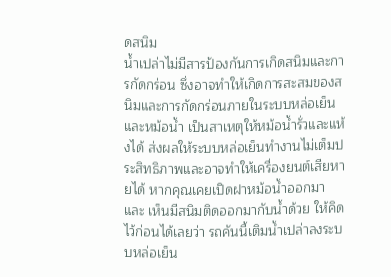ดสนิม
น้ำเปล่าไม่มีสารป้องกันการเกิดสนิมและการกัดกร่อน ซึ่งอาจทำให้เกิดการสะสมของสนิมและการกัดกร่อนภายในระบบหล่อเย็นและหม้อน้ำ เป็นสาเหตุให้หม้อน้ำรั่วและแห้งได้ ส่งผลให้ระบบหล่อเย็นทำงานไม่เต็มประสิทธิภาพและอาจทำให้เครื่องยนต์เสียหายได้ หากคุณเคยเปิดฝาหม้อน้ำออกมา และ เห็นมีสนิมติดออกมากับน้ำด้วย ให้คิดไว้ก่อนได้เลยว่า รถคันนี้เติมน้ำเปล่าลงระบบหล่อเย็น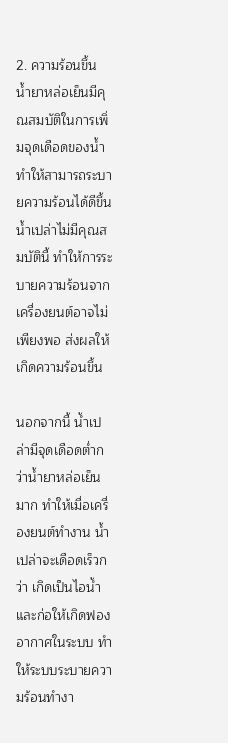2. ความร้อนขึ้น
น้ำยาหล่อเย็นมีคุณสมบัติในการเพิ่มจุดเดือดของน้ำ ทำให้สามารถระบายความร้อนได้ดีขึ้น น้ำเปล่าไม่มีคุณสมบัตินี้ ทำให้การระบายความร้อนจากเครื่องยนต์อาจไม่เพียงพอ ส่งผลให้เกิดความร้อนขึ้น

นอกจากนี้ น้ำเปล่ามีจุดเดือดต่ำกว่าน้ำยาหล่อเย็นมาก ทำให้เมื่อเครื่องยนต์ทำงาน น้ำเปล่าจะเดือดเร็วกว่า เกิดเป็นไอน้ำและก่อให้เกิดฟองอากาศในระบบ ทำให้ระบบระบายความร้อนทำงา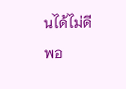นได้ไม่ดีพอ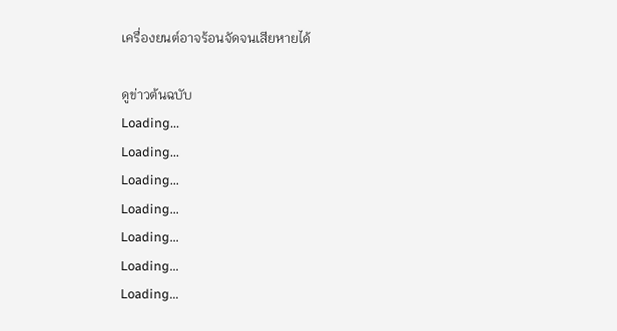เครื่องยนต์อาจร้อนจัดจนเสียหายได้

ดูข่าวต้นฉบับ
Loading...
Loading...
Loading...
Loading...
Loading...
Loading...
Loading...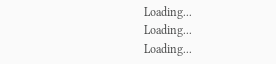Loading...
Loading...
Loading...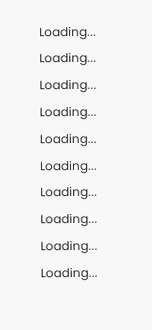Loading...
Loading...
Loading...
Loading...
Loading...
Loading...
Loading...
Loading...
Loading...
Loading...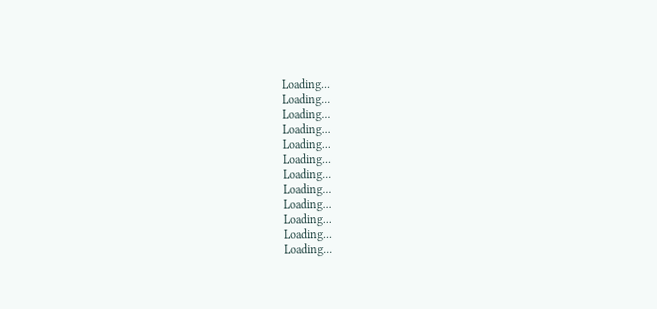Loading...
Loading...
Loading...
Loading...
Loading...
Loading...
Loading...
Loading...
Loading...
Loading...
Loading...
Loading...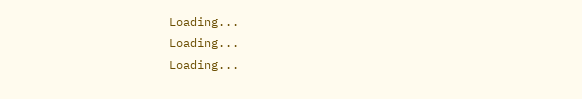Loading...
Loading...
Loading...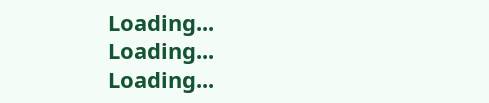Loading...
Loading...
Loading...